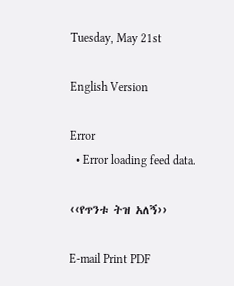Tuesday, May 21st

English Version

Error
  • Error loading feed data.

‹‹የጥንቱ ትዝ አለኝ››

E-mail Print PDF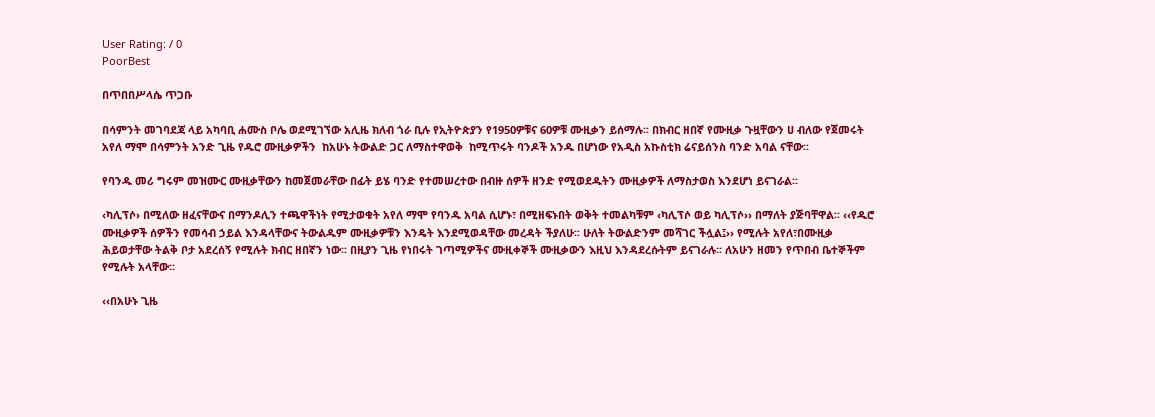User Rating: / 0
PoorBest

በጥበበሥላሴ ጥጋቡ

በሳምንት መገባደጃ ላይ አካባቢ ሐሙስ ቦሌ ወደሚገኘው አሊዜ ክለብ ጎራ ቢሉ የኢትዮጵያን የ1950ዎቹና 60ዎቹ ሙዚቃን ይሰማሉ፡፡ በክብር ዘበኛ የሙዚቃ ጉዟቸውን ሀ ብለው የጀመሩት አየለ ማሞ በሳምንት አንድ ጊዜ የዱሮ ሙዚቃዎችን  ከአሁኑ ትውልድ ጋር ለማስተዋወቅ  ከሚጥሩት ባንዶች አንዱ በሆነው የአዲስ አኩስቲክ ሬናይሰንስ ባንድ አባል ናቸው፡፡

የባንዱ መሪ ግሩም መዝሙር ሙዚቃቸውን ከመጀመራቸው በፊት ይሄ ባንድ የተመሠረተው በብዙ ሰዎች ዘንድ የሚወደዱትን ሙዚቃዎች ለማስታወስ እንደሆነ ይናገራል፡፡

‹ካሊፕሶ› በሚለው ዘፈናቸውና በማንዶሊን ተጫዋችነት የሚታወቁት አየለ ማሞ የባንዱ አባል ሲሆኑ፣ በሚዘፍኑበት ወቅት ተመልካቹም ‹ካሊፕሶ ወይ ካሊፕሶ›› በማለት ያጅባቸዋል፡፡ ‹‹የዱሮ ሙዚቃዎች ሰዎችን የመሳብ ኃይል እንዳላቸውና ትውልዱም ሙዚቃዎቹን እንዴት እንደሚወዳቸው መረዳት ችያለሁ፡፡ ሁለት ትውልድንም መሻገር ችሏል፤›› የሚሉት አየለ፣በሙዚቃ ሕይወታቸው ትልቅ ቦታ አደረሰኝ የሚሉት ክብር ዘበኛን ነው፡፡ በዚያን ጊዜ የነበሩት ገጣሚዎችና ሙዚቀኞች ሙዚቃውን እዚህ እንዳደረሱትም ይናገራሉ፡፡ ለአሁን ዘመን የጥበብ ቤተኞችም የሚሉት አላቸው፡፡

‹‹በአሁኑ ጊዜ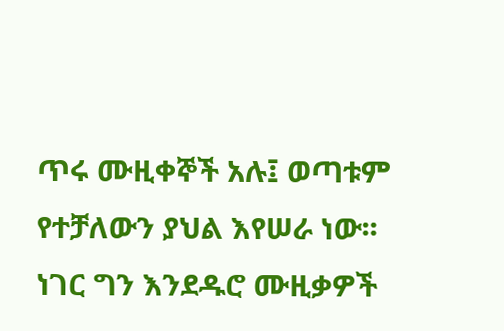ጥሩ ሙዚቀኞች አሉ፤ ወጣቱም የተቻለውን ያህል እየሠራ ነው፡፡ ነገር ግን እንደዱሮ ሙዚቃዎች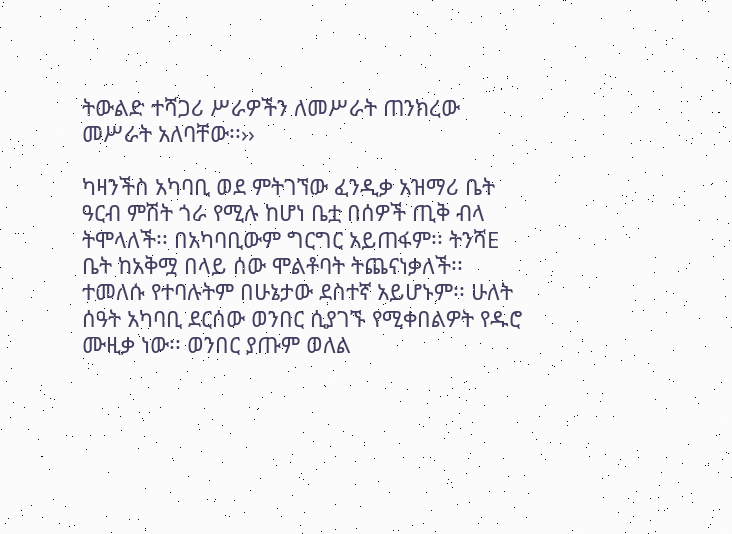ትውልድ ተሻጋሪ ሥራዎችን ለመሥራት ጠንክረው መሥራት አለባቸው፡፡››

ካዛንችስ አካባቢ ወደ ምትገኘው ፈንዲቃ አዝማሪ ቤት ዓርብ ምሽት ጎራ የሚሉ ከሆነ ቤቷ በሰዎች ጢቅ ብላ ትሞላለች፡፡ በአካባቢውም ግርግር አይጠፋም፡፡ ትንሻE ቤት ከአቅሟ በላይ ሰው ሞልቶባት ትጨናነቃለች፡፡ ተመለሱ የተባሉትም በሁኔታው ደስተኛ አይሆኑም፡፡ ሁለት ሰዓት አካባቢ ደርሰው ወንበር ሲያገኙ የሚቀበልዎት የዱሮ ሙዚቃ ነው፡፡ ወንበር ያጡም ወለል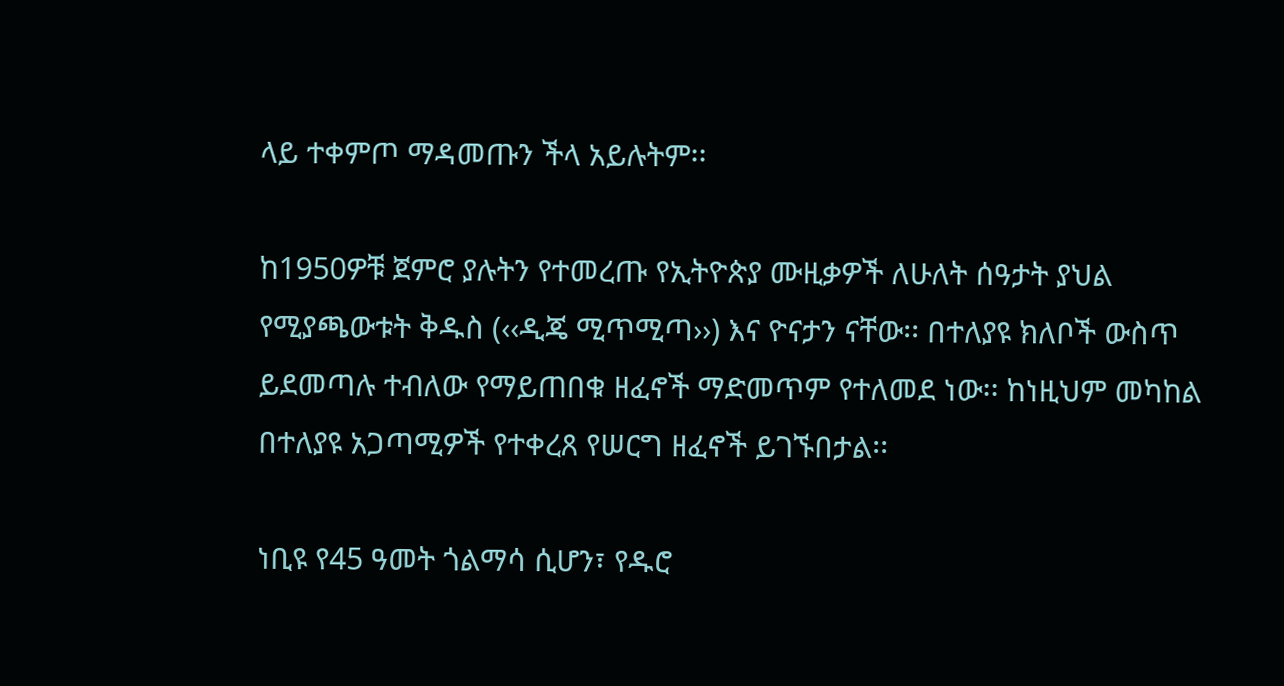ላይ ተቀምጦ ማዳመጡን ችላ አይሉትም፡፡

ከ1950ዎቹ ጀምሮ ያሉትን የተመረጡ የኢትዮጵያ ሙዚቃዎች ለሁለት ሰዓታት ያህል የሚያጫውቱት ቅዱስ (‹‹ዲጄ ሚጥሚጣ››) እና ዮናታን ናቸው፡፡ በተለያዩ ክለቦች ውስጥ ይደመጣሉ ተብለው የማይጠበቁ ዘፈኖች ማድመጥም የተለመደ ነው፡፡ ከነዚህም መካከል በተለያዩ አጋጣሚዎች የተቀረጸ የሠርግ ዘፈኖች ይገኙበታል፡፡

ነቢዩ የ45 ዓመት ጎልማሳ ሲሆን፣ የዱሮ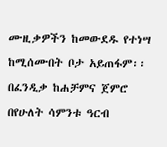ሙዚቃዎችን ከመውደዱ የተነሣ ከሚሰሙበት ቦታ አይጠፋም፡፡ በፈንዲቃ ከሐቻምና ጀምሮ በየሁለት ሳምንቱ ዓርብ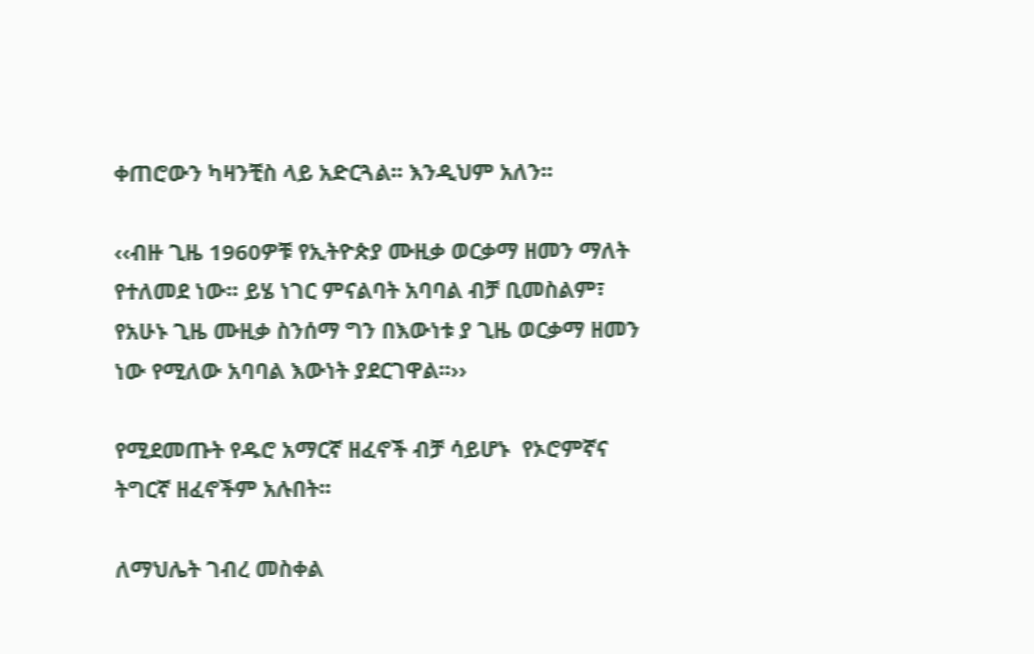ቀጠሮውን ካዛንቺስ ላይ አድርጓል፡፡ እንዲህም አለን፡፡

‹‹ብዙ ጊዜ 1960ዎቹ የኢትዮጵያ ሙዚቃ ወርቃማ ዘመን ማለት የተለመደ ነው፡፡ ይሄ ነገር ምናልባት አባባል ብቻ ቢመስልም፣ የአሁኑ ጊዜ ሙዚቃ ስንሰማ ግን በእውነቱ ያ ጊዜ ወርቃማ ዘመን ነው የሚለው አባባል እውነት ያደርገዋል፡፡››

የሚደመጡት የዱሮ አማርኛ ዘፈኖች ብቻ ሳይሆኑ  የኦሮምኛና ትግርኛ ዘፈኖችም አሉበት፡፡

ለማህሌት ገብረ መስቀል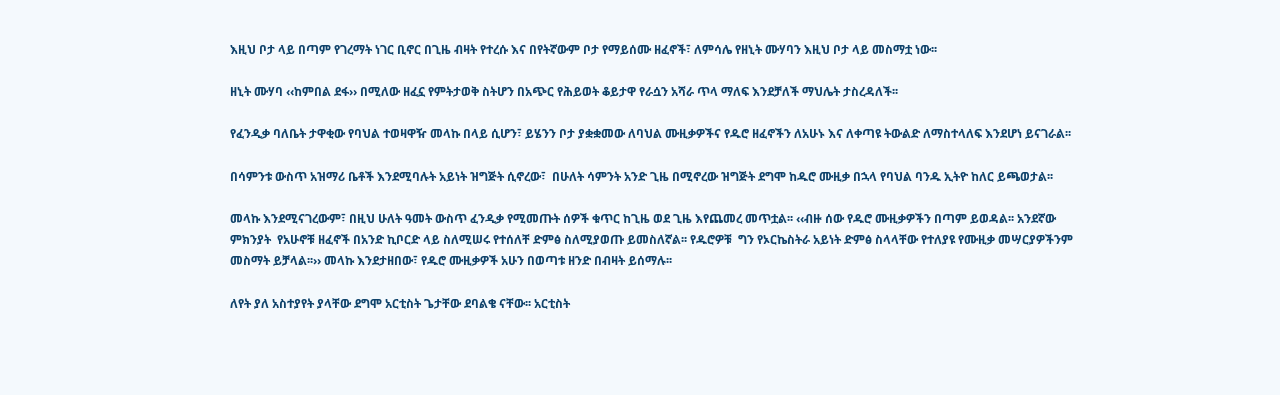እዚህ ቦታ ላይ በጣም የገረማት ነገር ቢኖር በጊዜ ብዛት የተረሱ እና በየትኛውም ቦታ የማይሰሙ ዘፈኖች፣ ለምሳሌ የዘኒት ሙሃባን እዚህ ቦታ ላይ መስማቷ ነው፡፡

ዘኒት ሙሃባ ‹‹ከምበል ደፋ›› በሚለው ዘፈኗ የምትታወቅ ስትሆን በአጭር የሕይወት ቆይታዋ የራሷን አሻራ ጥላ ማለፍ እንደቻለች ማህሌት ታስረዳለች፡፡

የፈንዲቃ ባለቤት ታዋቂው የባህል ተወዛዋዥ መላኩ በላይ ሲሆን፣ ይሄንን ቦታ ያቋቋመው ለባህል ሙዚቃዎችና የዱሮ ዘፈኖችን ለአሁኑ እና ለቀጣዩ ትውልድ ለማስተላለፍ እንደሆነ ይናገራል፡፡

በሳምንቱ ውስጥ አዝማሪ ቤቶች እንደሚባሉት አይነት ዝግጅት ሲኖረው፣  በሁለት ሳምንት አንድ ጊዜ በሚኖረው ዝግጅት ደግሞ ከዱሮ ሙዚቃ በኋላ የባህል ባንዱ ኢትዮ ከለር ይጫወታል፡፡

መላኩ እንደሚናገረውም፣ በዚህ ሁለት ዓመት ውስጥ ፈንዲቃ የሚመጡት ሰዎች ቁጥር ከጊዜ ወደ ጊዜ እየጨመረ መጥቷል፡፡ ‹‹ብዙ ሰው የዱሮ ሙዚቃዎችን በጣም ይወዳል፡፡ አንደኛው ምክንያት  የአሁኖቹ ዘፈኖች በአንድ ኪቦርድ ላይ ስለሚሠሩ የተሰለቸ ድምፅ ስለሚያወጡ ይመስለኛል፡፡ የዱሮዎቹ  ግን የኦርኬስትራ አይነት ድምፅ ስላላቸው የተለያዩ የሙዚቃ መሣርያዎችንም መስማት ይቻላል፡፡›› መላኩ እንደታዘበው፣ የዱሮ ሙዚቃዎች አሁን በወጣቱ ዘንድ በብዛት ይሰማሉ፡፡

ለየት ያለ አስተያየት ያላቸው ደግሞ አርቲስት ጌታቸው ደባልቄ ናቸው፡፡ አርቲስት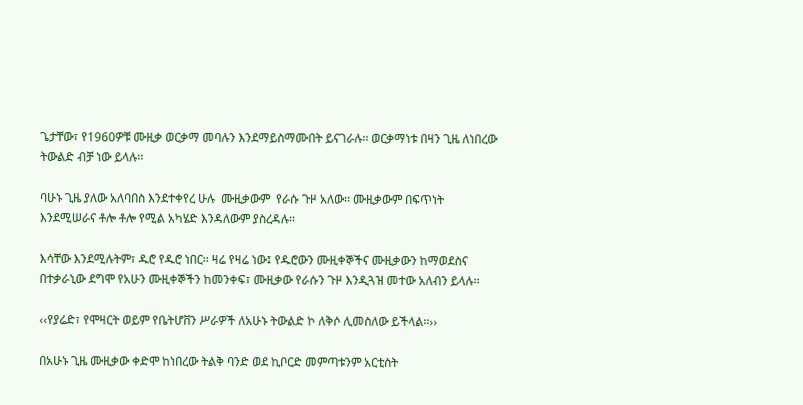ጌታቸው፣ የ1960ዎቹ ሙዚቃ ወርቃማ መባሉን እንደማይስማሙበት ይናገራሉ፡፡ ወርቃማነቱ በዛን ጊዜ ለነበረው ትውልድ ብቻ ነው ይላሉ፡፡

ባሁኑ ጊዜ ያለው አለባበስ እንደተቀየረ ሁሉ  ሙዚቃውም  የራሱ ጉዞ አለው፡፡ ሙዚቃውም በፍጥነት እንደሚሠራና ቶሎ ቶሎ የሚል አካሄድ እንዳለውም ያስረዳሉ፡፡

እሳቸው እንደሚሉትም፣ ዱሮ የዱሮ ነበር፡፡ ዛሬ የዛሬ ነው፤ የዱሮውን ሙዚቀኞችና ሙዚቃውን ከማወደስና በተቃራኒው ደግሞ የአሁን ሙዚቀኞችን ከመንቀፍ፣ ሙዚቃው የራሱን ጉዞ እንዲጓዝ መተው አለብን ይላሉ፡፡

‹‹የያሬድ፣ የሞዛርት ወይም የቤትሆቨን ሥራዎች ለአሁኑ ትውልድ ኮ ለቅሶ ሊመስለው ይችላል፡፡››

በአሁኑ ጊዜ ሙዚቃው ቀድሞ ከነበረው ትልቅ ባንድ ወደ ኪቦርድ መምጣቱንም አርቲስት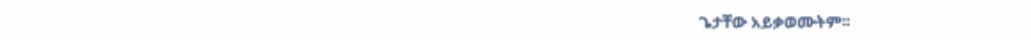ጌታቸው አይቃወሙትም፡፡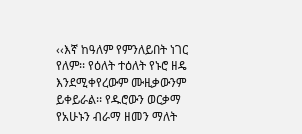‹‹እኛ ከዓለም የምንለይበት ነገር የለም፡፡ የዕለት ተዕለት የኑሮ ዘዴ እንደሚቀየረውም ሙዚቃውንም ይቀይራል፡፡ የዱሮውን ወርቃማ የአሁኑን ብራማ ዘመን ማለት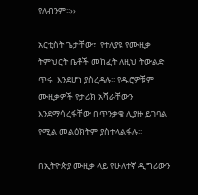የለብንም፡፡››

አርቲስት ጌታቸው፣  የተለያዩ የሙዚቃ ትምህርት ቤቶች መከፈት ለዚህ ትውልድ ጥሩ  እንደሆነ ያስረዳሉ፡፡ የዱሮዎቹም ሙዚቃዎች የታሪክ አሻራቸውን እንደማሳረፋቸው በጥንቃቄ ሊያዙ ይገባል የሚል መልዕክትም ያስተላልፋሉ፡፡

በኢትዮጵያ ሙዚቃ ላይ የሁለተኛ ዲግሪውን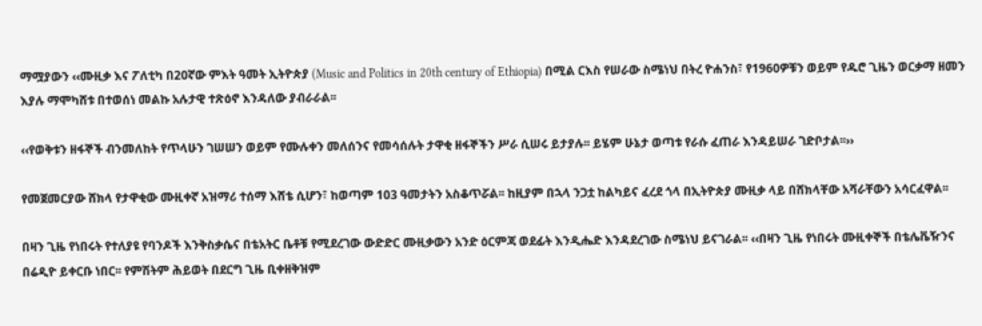ማሟያውን ‹‹ሙዚቃ እና ፖለቲካ በ20ኛው ምእት ዓመት ኢትዮጵያ (Music and Politics in 20th century of Ethiopia) በሚል ርእስ የሠራው ስሜነህ በትረ ዮሐንስ፣ የ1960ዎቹን ወይም የዱሮ ጊዜን ወርቃማ ዘመን እያሉ ማሞካሸቱ በተወሰነ መልኩ አሉታዊ ተጽዕኖ እንዳለው ያብራራል፡፡

‹‹የወቅቱን ዘፋኞች ብንመለከት የጥላሁን ገሠሠን ወይም የሙሉቀን መለሰንና የመሳሰሉት ታዋቂ ዘፋኞችን ሥራ ሲሠሩ ይታያሉ፡፡ ይሄም ሁኔታ ወጣቱ የራሱ ፈጠራ እንዳይሠራ ገድቦታል፡፡››

የመጀመርያው ሸክላ የታዋቂው ሙዚቀኛ አዝማሪ ተሰማ እሸቴ ሲሆን፣ ከወጣም 103 ዓመታትን አስቆጥሯል፡፡ ከዚያም በኋላ ንጋቷ ከልካይና ፈረደ ጎላ በኢትዮጵያ ሙዚቃ ላይ በሸክላቸው አሻራቸውን አሳርፈዋል፡፡

በዛን ጊዜ የነበሩት የተለያዩ የባንዶች እንቅስቃሴና በቴአትር ቤቶቹ የሚደረገው ውድድር ሙዚቃውን አንድ ዕርምጃ ወደፊት እንዲሔድ እንዳደረገው ስሜነህ ይናገራል፡፡ ‹‹በዛን ጊዜ የነበሩት ሙዚቀኞች በቴሌቬዥንና በሬዲዮ ይቀርቡ ነበር፡፡ የምሽትም ሕይወት በደርግ ጊዜ ቢቀዘቅዝም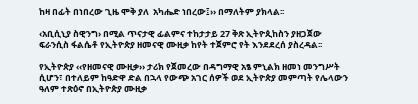ከዛ በፊት በነበረው ጊዜ ሞቅ ያለ  አካሔድ ነበረው፤›› በማለትም ያክላል፡፡

‹አቢሲኒያ ስዊንግ› በሚል ጥናታዊ ፊልምና ተከታታይ 27 ቅጽ ኢትዮጲከስን ያዘጋጀው ፍራንሲስ ፋልሴቶ የኢትዮጵያ ዘመናዊ ሙዚቃ ከየት ተጀምሮ የት እንደደረሰ ያስረዳል፡፡

የኢትዮጵያ ‹‹የዘመናዊ ሙዚቃ›› ታሪክ የጀመረው በዳግማዊ አፄ ምኒልክ ዘመነ መንግሥት ሲሆን፣ በተለይም ከዓድዋ ድል በኋላ የውጭ አገር ሰዎች ወደ ኢትዮጵያ መምጣት የሌላውን ዓለም ተጽዕኖ በኢትዮጵያ ሙዚቃ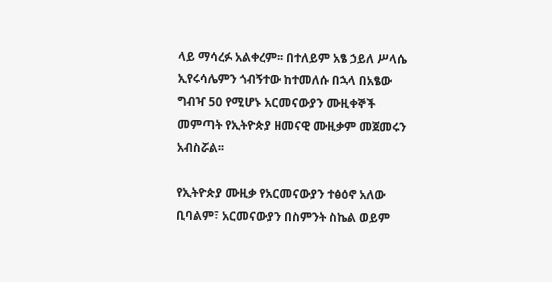ላይ ማሳረፉ አልቀረም፡፡ በተለይም አፄ ኃይለ ሥላሴ ኢየሩሳሌምን ጎብኝተው ከተመለሱ በኋላ በአፄው ግብዣ 50 የሚሆኑ አርመናውያን ሙዚቀኞች መምጣት የኢትዮጵያ ዘመናዊ ሙዚቃም መጀመሩን አብስሯል፡፡

የኢትዮጵያ ሙዚቃ የአርመናውያን ተፅዕኖ አለው ቢባልም፣ አርመናውያን በስምንት ስኬል ወይም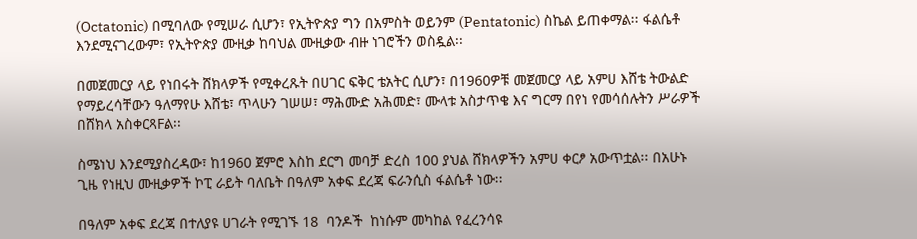(Octatonic) በሚባለው የሚሠራ ሲሆን፣ የኢትዮጵያ ግን በአምስት ወይንም (Pentatonic) ስኬል ይጠቀማል፡፡ ፋልሴቶ እንደሚናገረውም፣ የኢትዮጵያ ሙዚቃ ከባህል ሙዚቃው ብዙ ነገሮችን ወስዷል፡፡

በመጀመርያ ላይ የነበሩት ሸክላዎች የሚቀረጹት በሀገር ፍቅር ቴአትር ሲሆን፣ በ1960ዎቹ መጀመርያ ላይ አምሀ እሸቴ ትውልድ የማይረሳቸውን ዓለማየሁ እሸቴ፣ ጥላሁን ገሠሠ፣ ማሕሙድ አሕመድ፣ ሙላቱ አስታጥቄ እና ግርማ በየነ የመሳሰሉትን ሥራዎች በሸክላ አስቀርጻFል፡፡

ስሜነህ እንደሚያስረዳው፣ ከ1960 ጀምሮ እስከ ደርግ መባቻ ድረስ 100 ያህል ሸክላዎችን አምሀ ቀርፆ አውጥቷል፡፡ በአሁኑ ጊዜ የነዚህ ሙዚቃዎች ኮፒ ራይት ባለቤት በዓለም አቀፍ ደረጃ ፍራንሲስ ፋልሴቶ ነው፡፡

በዓለም አቀፍ ደረጃ በተለያዩ ሀገራት የሚገኙ 18  ባንዶች  ከነሱም መካከል የፈረንሳዩ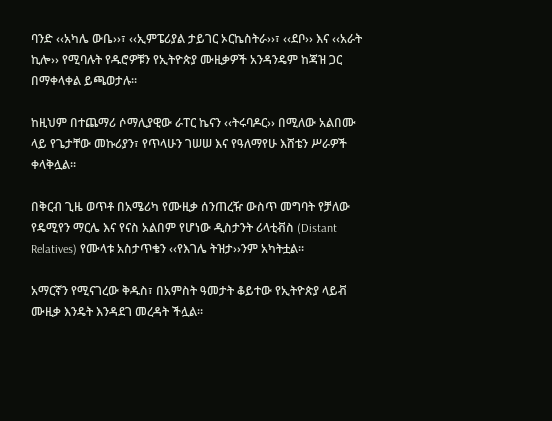ባንድ ‹‹አካሌ ውቤ››፣ ‹‹ኢምፔሪያል ታይገር ኦርኬስትራ››፣ ‹‹ደቦ›› እና ‹‹አራት ኪሎ›› የሚባሉት የዱሮዎቹን የኢትዮጵያ ሙዚቃዎች አንዳንዴም ከጃዝ ጋር በማቀላቀል ይጫወታሉ፡፡

ከዚህም በተጨማሪ ሶማሊያዊው ራፐር ኬናን ‹‹ትሩባዶር›› በሚለው አልበሙ ላይ የጌታቸው መኩሪያን፣ የጥላሁን ገሠሠ እና የዓለማየሁ እሸቴን ሥራዎች ቀላቅሏል፡፡

በቅርብ ጊዜ ወጥቶ በአሜሪካ የሙዚቃ ሰንጠረዥ ውስጥ መግባት የቻለው የዴሚየን ማርሌ እና የናስ አልበም የሆነው ዲስታንት ሪላቲቭስ (Distant Relatives) የሙላቱ አስታጥቄን ‹‹የእገሌ ትዝታ››ንም አካትቷል፡፡

አማርኛን የሚናገረው ቅዱስ፣ በአምስት ዓመታት ቆይተው የኢትዮጵያ ላይቭ ሙዚቃ እንዴት እንዳደገ መረዳት ችሏል፡፡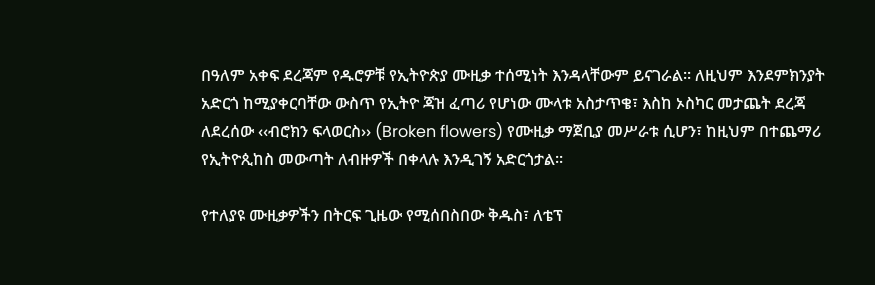በዓለም አቀፍ ደረጃም የዱሮዎቹ የኢትዮጵያ ሙዚቃ ተሰሚነት እንዳላቸውም ይናገራል፡፡ ለዚህም እንደምክንያት አድርጎ ከሚያቀርባቸው ውስጥ የኢትዮ ጃዝ ፈጣሪ የሆነው ሙላቱ አስታጥቄ፣ እስከ ኦስካር መታጨት ደረጃ ለደረሰው ‹‹ብሮክን ፍላወርስ›› (Broken flowers) የሙዚቃ ማጀቢያ መሥራቱ ሲሆን፣ ከዚህም በተጨማሪ የኢትዮጲከስ መውጣት ለብዙዎች በቀላሉ እንዲገኝ አድርጎታል፡፡

የተለያዩ ሙዚቃዎችን በትርፍ ጊዜው የሚሰበስበው ቅዱስ፣ ለቴፕ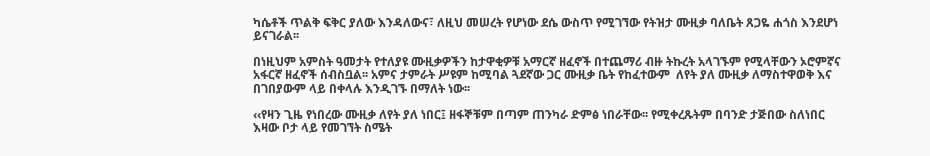ካሴቶች ጥልቅ ፍቅር ያለው እንዳለውና፣ ለዚህ መሠረት የሆነው ደሴ ውስጥ የሚገኘው የትዝታ ሙዚቃ ባለቤት ጸጋዬ ሐጎስ እንደሆነ ይናገራል፡፡

በነዚህም አምስት ዓመታት የተለያዩ ሙዚቃዎችን ከታዋቂዎቹ አማርኛ ዘፈኖች በተጨማሪ ብዙ ትኩረት አላገኙም የሚላቸውን ኦሮምኛና አፋርኛ ዘፈኖች ሰብስቧል፡፡ አምና ታምራት ሥዩም ከሚባል ጓደኛው ጋር ሙዚቃ ቤት የከፈተውም  ለየት ያለ ሙዚቃ ለማስተዋወቅ እና በገበያውም ላይ በቀላሉ እንዲገኙ በማለት ነው፡፡

‹‹የዛን ጊዜ የነበረው ሙዚቃ ለየት ያለ ነበር፤ ዘፋኞቹም በጣም ጠንካራ ድምፅ ነበራቸው፡፡ የሚቀረጹትም በባንድ ታጅበው ስለነበር እዛው ቦታ ላይ የመገኘት ስሜት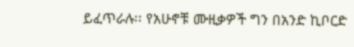ይፈጥራሉ፡፡ የአሁኖቹ ሙዚቃዎች ግን በአንድ ኪቦርድ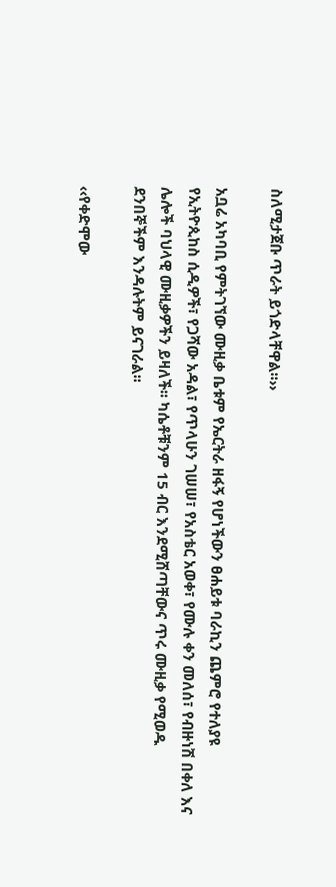ስለሚታጀቡ ጥራት ይጎድላቸዋል፡፡››

አቧሬ አካባቢ የምትገኘው ሙዚቃ ቤቱም የኤርትራ ዘፋኝ የሆነችውን ፀሐይቱ ባራኪን ጨምሮ የተለያዩ የኢትዮጲከስ ሲዲዎች፣ የጋሻው አዳል፣ የጥላሁን ገሠሠ፣ የአስቴር አወቀ፣ የሙሉ ቀን መለሰ፣ የብዙነሽ በቀለ እና ሌሎች ባህላዊ ሙዚቃዎችን ይዛለች፡፡ ካሴቶቹንም 15 ብር እንደሚሸጣቸውና ጥሩ ሙዚቃ የሚወዱ ደንበኞችም እንዳሉትም ይናገራል፡፡

‹‹የቀድሞው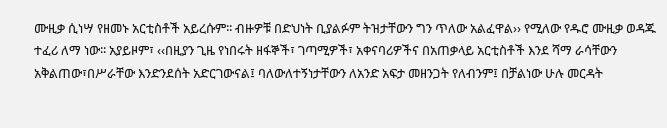ሙዚቃ ሲነሣ የዘመኑ አርቲስቶች አይረሱም፡፡ ብዙዎቹ በድህነት ቢያልፉም ትዝታቸውን ግን ጥለው አልፈዋል›› የሚለው የዱሮ ሙዚቃ ወዳጁ ተፈሪ ለማ ነው፡፡ አያይዞም፣ ‹‹በዚያን ጊዜ የነበሩት ዘፋኞች፣ ገጣሚዎች፣ አቀናባሪዎችና በአጠቃላይ አርቲስቶች እንደ ሻማ ራሳቸውን አቅልጠው፣በሥራቸው እንድንደሰት አድርገውናል፤ ባለውለተኝነታቸውን ለአንድ አፍታ መዘንጋት የለብንም፤ በቻልነው ሁሉ መርዳት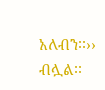አለብን፡፡›› ብሏል፡፡